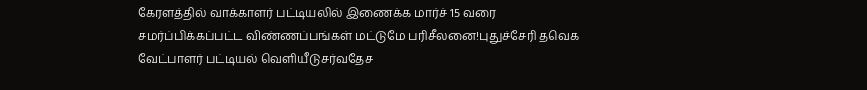கேரளத்தில் வாக்காளர் பட்டியலில் இணைக்க மார்ச் 15 வரை சமர்ப்பிக்கப்பட்ட விண்ணப்பங்கள் மட்டுமே பரிசீலனை!புதுச்சேரி தவெக வேட்பாளர் பட்டியல் வெளியீடுசர்வதேச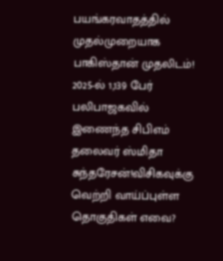பயங்கரவாதத்தில் முதல்முறையாக பாகிஸ்தான் முதலிடம்! 2025-ல் 1,139 பேர் பலிபாஜகவில் இணைந்த சிபிஎம் தலைவர் ஸ்மிதா சுந்தரேசன்!விசிகவுக்கு வெற்றி வாய்ப்புள்ள தொகுதிகள் எவை?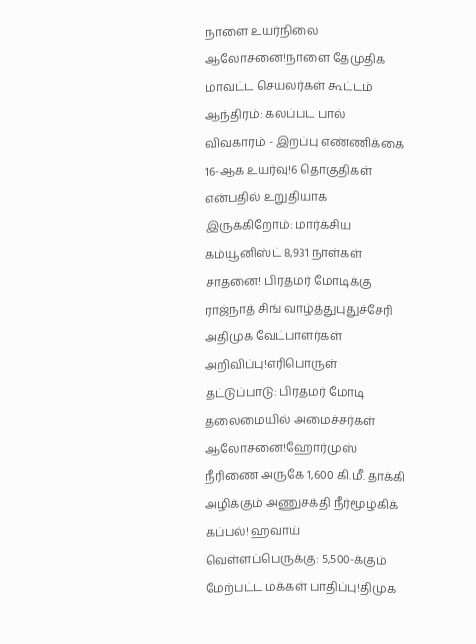நாளை உயர்நிலை ஆலோசனை!நாளை தேமுதிக மாவட்ட செயலர்கள் கூட்டம் ஆந்திரம்: கலப்பட பால் விவகாரம் - இறப்பு எண்ணிக்கை 16-ஆக உயர்வு!6 தொகுதிகள் என்பதில் உறுதியாக இருக்கிறோம்: மார்க்சிய கம்யூனிஸ்ட் 8,931 நாள்கள் சாதனை! பிரதமர் மோடிக்கு ராஜ்நாத் சிங் வாழ்த்துபுதுச்சேரி அதிமுக வேட்பாளர்கள் அறிவிப்பு!எரிபொருள் தட்டுப்பாடு: பிரதமர் மோடி தலைமையில் அமைச்சர்கள் ஆலோசனை!ஹோர்முஸ் நீரிணை அருகே 1,600 கி.மீ. தாக்கி அழிக்கும் அணுசக்தி நீர்மூழ்கிக் கப்பல்! ஹவாய் வெள்ளப்பெருக்கு: 5,500-க்கும் மேற்பட்ட மக்கள் பாதிப்பு!திமுக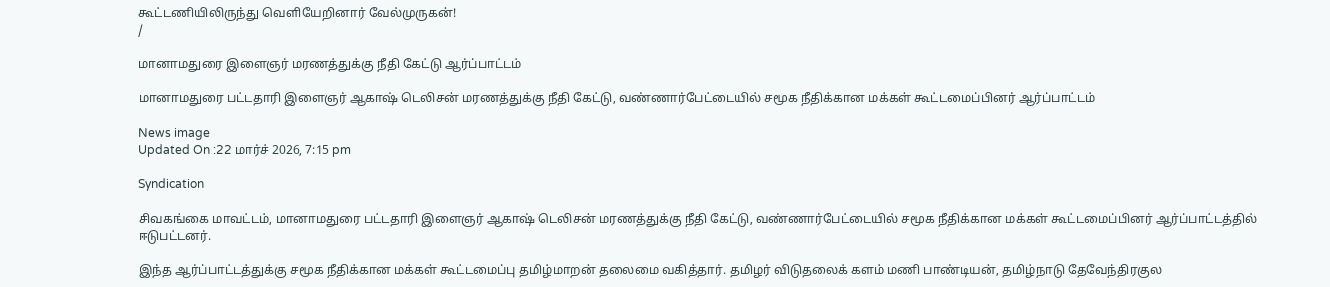கூட்டணியிலிருந்து வெளியேறினார் வேல்முருகன்!
/

மானாமதுரை இளைஞர் மரணத்துக்கு நீதி கேட்டு ஆர்ப்பாட்டம்

மானாமதுரை பட்டதாரி இளைஞர் ஆகாஷ் டெலிசன் மரணத்துக்கு நீதி கேட்டு, வண்ணார்பேட்டையில் சமூக நீதிக்கான மக்கள் கூட்டமைப்பினர் ஆர்ப்பாட்டம்

News image
Updated On :22 மார்ச் 2026, 7:15 pm

Syndication

சிவகங்கை மாவட்டம், மானாமதுரை பட்டதாரி இளைஞர் ஆகாஷ் டெலிசன் மரணத்துக்கு நீதி கேட்டு, வண்ணார்பேட்டையில் சமூக நீதிக்கான மக்கள் கூட்டமைப்பினர் ஆர்ப்பாட்டத்தில் ஈடுபட்டனர்.

இந்த ஆர்ப்பாட்டத்துக்கு சமூக நீதிக்கான மக்கள் கூட்டமைப்பு தமிழ்மாறன் தலைமை வகித்தார். தமிழர் விடுதலைக் களம் மணி பாண்டியன், தமிழ்நாடு தேவேந்திரகுல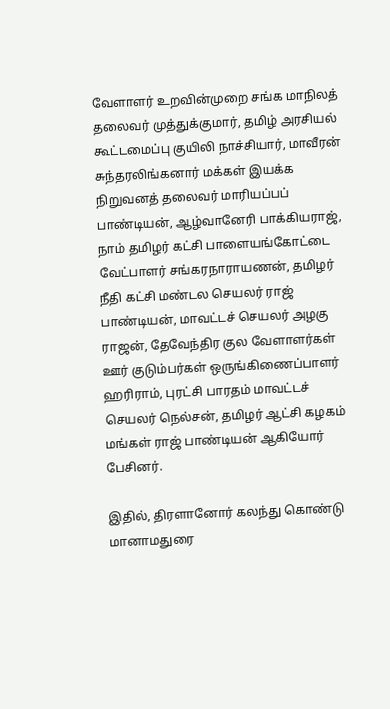வேளாளர் உறவின்முறை சங்க மாநிலத் தலைவர் முத்துக்குமார், தமிழ் அரசியல் கூட்டமைப்பு குயிலி நாச்சியார், மாவீரன் சுந்தரலிங்கனார் மக்கள் இயக்க நிறுவனத் தலைவர் மாரியப்பப் பாண்டியன், ஆழ்வானேரி பாக்கியராஜ், நாம் தமிழர் கட்சி பாளையங்கோட்டை வேட்பாளர் சங்கரநாராயணன், தமிழர் நீதி கட்சி மண்டல செயலர் ராஜ் பாண்டியன், மாவட்டச் செயலர் அழகு ராஜன், தேவேந்திர குல வேளாளர்கள் ஊர் குடும்பர்கள் ஒருங்கிணைப்பாளர் ஹரிராம், புரட்சி பாரதம் மாவட்டச் செயலர் நெல்சன், தமிழர் ஆட்சி கழகம் மங்கள் ராஜ் பாண்டியன் ஆகியோர் பேசினர்.

இதில், திரளானோர் கலந்து கொண்டு மானாமதுரை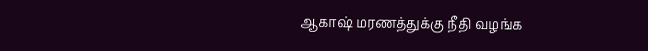ஆகாஷ் மரணத்துக்கு நீதி வழங்க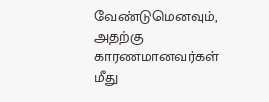வேண்டுமெனவும், அதற்கு காரணமானவர்கள் மீது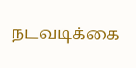நடவடிக்கை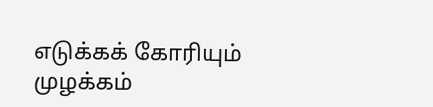எடுக்கக் கோரியும் முழக்கம்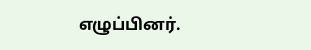எழுப்பினர்.